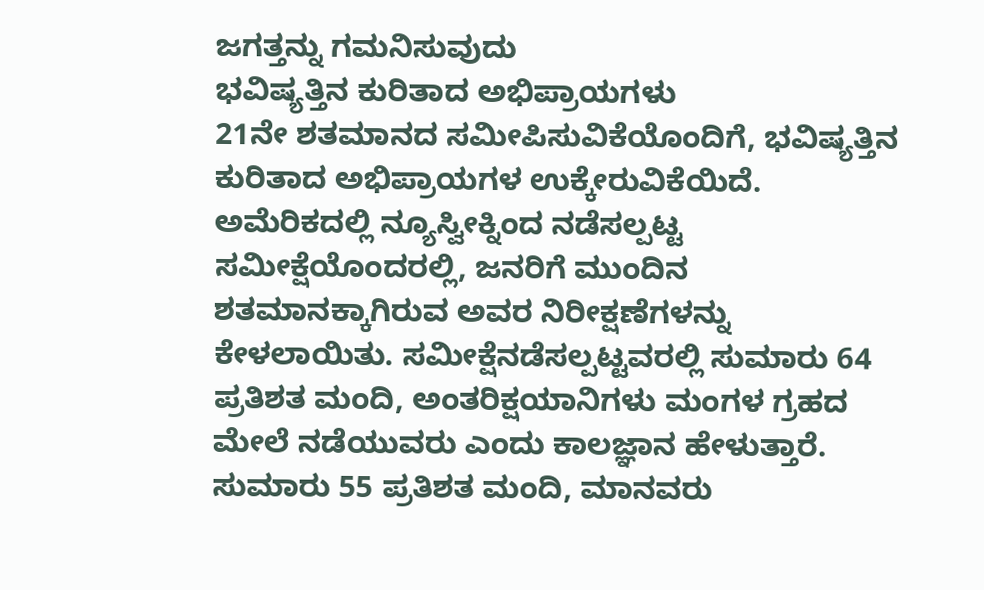ಜಗತ್ತನ್ನು ಗಮನಿಸುವುದು
ಭವಿಷ್ಯತ್ತಿನ ಕುರಿತಾದ ಅಭಿಪ್ರಾಯಗಳು
21ನೇ ಶತಮಾನದ ಸಮೀಪಿಸುವಿಕೆಯೊಂದಿಗೆ, ಭವಿಷ್ಯತ್ತಿನ ಕುರಿತಾದ ಅಭಿಪ್ರಾಯಗಳ ಉಕ್ಕೇರುವಿಕೆಯಿದೆ. ಅಮೆರಿಕದಲ್ಲಿ ನ್ಯೂಸ್ವೀಕ್ನಿಂದ ನಡೆಸಲ್ಪಟ್ಟ ಸಮೀಕ್ಷೆಯೊಂದರಲ್ಲಿ, ಜನರಿಗೆ ಮುಂದಿನ ಶತಮಾನಕ್ಕಾಗಿರುವ ಅವರ ನಿರೀಕ್ಷಣೆಗಳನ್ನು ಕೇಳಲಾಯಿತು. ಸಮೀಕ್ಷೆನಡೆಸಲ್ಪಟ್ಟವರಲ್ಲಿ ಸುಮಾರು 64 ಪ್ರತಿಶತ ಮಂದಿ, ಅಂತರಿಕ್ಷಯಾನಿಗಳು ಮಂಗಳ ಗ್ರಹದ ಮೇಲೆ ನಡೆಯುವರು ಎಂದು ಕಾಲಜ್ಞಾನ ಹೇಳುತ್ತಾರೆ. ಸುಮಾರು 55 ಪ್ರತಿಶತ ಮಂದಿ, ಮಾನವರು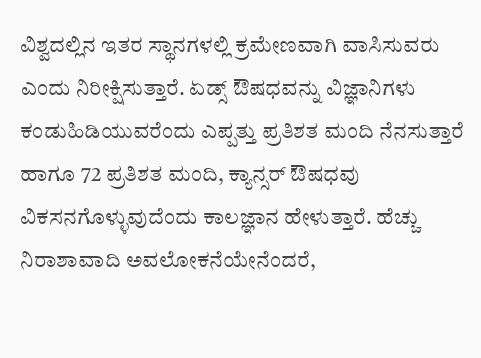ವಿಶ್ವದಲ್ಲಿನ ಇತರ ಸ್ಥಾನಗಳಲ್ಲಿ ಕ್ರಮೇಣವಾಗಿ ವಾಸಿಸುವರು ಎಂದು ನಿರೀಕ್ಷಿಸುತ್ತಾರೆ. ಏಡ್ಸ್ ಔಷಧವನ್ನು ವಿಜ್ಞಾನಿಗಳು ಕಂಡುಹಿಡಿಯುವರೆಂದು ಎಪ್ಪತ್ತು ಪ್ರತಿಶತ ಮಂದಿ ನೆನಸುತ್ತಾರೆ ಹಾಗೂ 72 ಪ್ರತಿಶತ ಮಂದಿ, ಕ್ಯಾನ್ಸರ್ ಔಷಧವು ವಿಕಸನಗೊಳ್ಳುವುದೆಂದು ಕಾಲಜ್ಞಾನ ಹೇಳುತ್ತಾರೆ. ಹೆಚ್ಚು ನಿರಾಶಾವಾದಿ ಅವಲೋಕನೆಯೇನೆಂದರೆ,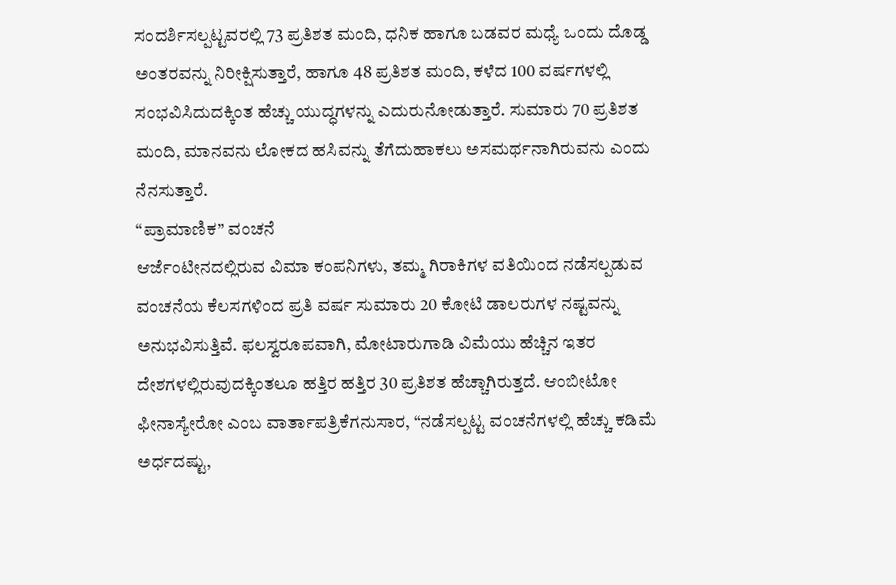ಸಂದರ್ಶಿಸಲ್ಪಟ್ಟವರಲ್ಲಿ 73 ಪ್ರತಿಶತ ಮಂದಿ, ಧನಿಕ ಹಾಗೂ ಬಡವರ ಮಧ್ಯೆ ಒಂದು ದೊಡ್ಡ ಅಂತರವನ್ನು ನಿರೀಕ್ಷಿಸುತ್ತಾರೆ, ಹಾಗೂ 48 ಪ್ರತಿಶತ ಮಂದಿ, ಕಳೆದ 100 ವರ್ಷಗಳಲ್ಲಿ ಸಂಭವಿಸಿದುದಕ್ಕಿಂತ ಹೆಚ್ಚು ಯುದ್ಧಗಳನ್ನು ಎದುರುನೋಡುತ್ತಾರೆ. ಸುಮಾರು 70 ಪ್ರತಿಶತ ಮಂದಿ, ಮಾನವನು ಲೋಕದ ಹಸಿವನ್ನು ತೆಗೆದುಹಾಕಲು ಅಸಮರ್ಥನಾಗಿರುವನು ಎಂದು ನೆನಸುತ್ತಾರೆ.
“ಪ್ರಾಮಾಣಿಕ” ವಂಚನೆ
ಆರ್ಜೆಂಟೀನದಲ್ಲಿರುವ ವಿಮಾ ಕಂಪನಿಗಳು, ತಮ್ಮ ಗಿರಾಕಿಗಳ ವತಿಯಿಂದ ನಡೆಸಲ್ಪಡುವ ವಂಚನೆಯ ಕೆಲಸಗಳಿಂದ ಪ್ರತಿ ವರ್ಷ ಸುಮಾರು 20 ಕೋಟಿ ಡಾಲರುಗಳ ನಷ್ಟವನ್ನು ಅನುಭವಿಸುತ್ತಿವೆ. ಫಲಸ್ವರೂಪವಾಗಿ, ಮೋಟಾರುಗಾಡಿ ವಿಮೆಯು ಹೆಚ್ಚಿನ ಇತರ ದೇಶಗಳಲ್ಲಿರುವುದಕ್ಕಿಂತಲೂ ಹತ್ತಿರ ಹತ್ತಿರ 30 ಪ್ರತಿಶತ ಹೆಚ್ಚಾಗಿರುತ್ತದೆ. ಆಂಬೀಟೋ ಫೀನಾಸ್ಯೇರೋ ಎಂಬ ವಾರ್ತಾಪತ್ರಿಕೆಗನುಸಾರ, “ನಡೆಸಲ್ಪಟ್ಟ ವಂಚನೆಗಳಲ್ಲಿ ಹೆಚ್ಚು ಕಡಿಮೆ ಅರ್ಧದಷ್ಟು,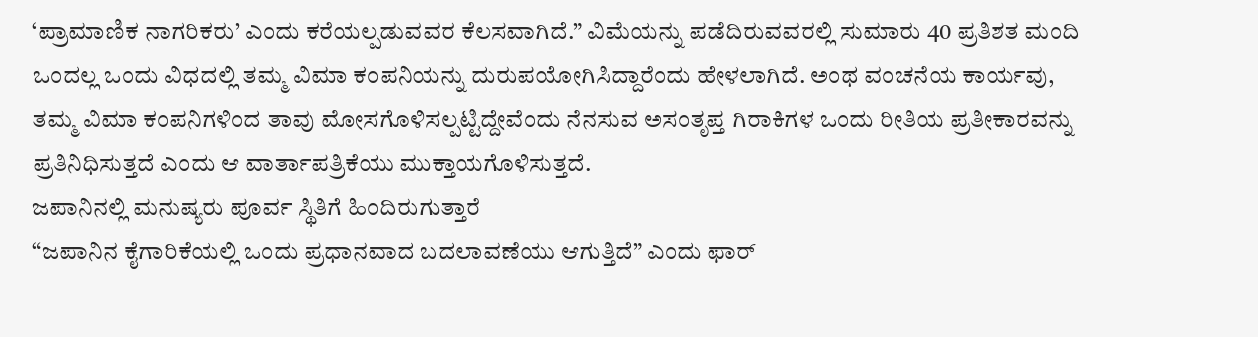‘ಪ್ರಾಮಾಣಿಕ ನಾಗರಿಕರು’ ಎಂದು ಕರೆಯಲ್ಪಡುವವರ ಕೆಲಸವಾಗಿದೆ.” ವಿಮೆಯನ್ನು ಪಡೆದಿರುವವರಲ್ಲಿ ಸುಮಾರು 40 ಪ್ರತಿಶತ ಮಂದಿ ಒಂದಲ್ಲ ಒಂದು ವಿಧದಲ್ಲಿ ತಮ್ಮ ವಿಮಾ ಕಂಪನಿಯನ್ನು ದುರುಪಯೋಗಿಸಿದ್ದಾರೆಂದು ಹೇಳಲಾಗಿದೆ. ಅಂಥ ವಂಚನೆಯ ಕಾರ್ಯವು, ತಮ್ಮ ವಿಮಾ ಕಂಪನಿಗಳಿಂದ ತಾವು ಮೋಸಗೊಳಿಸಲ್ಪಟ್ಟಿದ್ದೇವೆಂದು ನೆನಸುವ ಅಸಂತೃಪ್ತ ಗಿರಾಕಿಗಳ ಒಂದು ರೀತಿಯ ಪ್ರತೀಕಾರವನ್ನು ಪ್ರತಿನಿಧಿಸುತ್ತದೆ ಎಂದು ಆ ವಾರ್ತಾಪತ್ರಿಕೆಯು ಮುಕ್ತಾಯಗೊಳಿಸುತ್ತದೆ.
ಜಪಾನಿನಲ್ಲಿ ಮನುಷ್ಯರು ಪೂರ್ವ ಸ್ಥಿತಿಗೆ ಹಿಂದಿರುಗುತ್ತಾರೆ
“ಜಪಾನಿನ ಕೈಗಾರಿಕೆಯಲ್ಲಿ ಒಂದು ಪ್ರಧಾನವಾದ ಬದಲಾವಣೆಯು ಆಗುತ್ತಿದೆ” ಎಂದು ಫಾರ್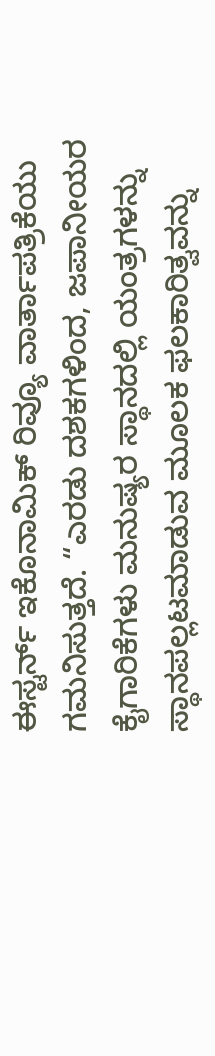ಈಸ್ಟರ್ನ್ ಇಕೊನಾಮಿಕ್ ರಿವ್ಯೂ ವಾರ್ತಾಪತ್ರಿಕೆಯು ಗಮನಿಸುತ್ತದೆ. “ಎರಡು ದಶಕಗಳಿಂದ, ಜಪಾನೀಯರ ಕೈಗಾರಿಕೆಗಳು ಮನುಷ್ಯರ ಸ್ಥಾನದಲ್ಲಿ ಯಂತ್ರಗಳನ್ನು ಸ್ಥಾನಪಲ್ಲಟಮಾಡುವ ಮೂಲಕ ಫಲಕಾರಿತ್ವವನ್ನು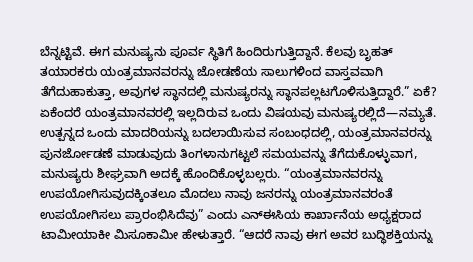ಬೆನ್ನಟ್ಟಿವೆ. ಈಗ ಮನುಷ್ಯನು ಪೂರ್ವ ಸ್ಥಿತಿಗೆ ಹಿಂದಿರುಗುತ್ತಿದ್ದಾನೆ. ಕೆಲವು ಬೃಹತ್ ತಯಾರಕರು ಯಂತ್ರಮಾನವರನ್ನು ಜೋಡಣೆಯ ಸಾಲುಗಳಿಂದ ವಾಸ್ತವವಾಗಿ ತೆಗೆದುಹಾಕುತ್ತಾ, ಅವುಗಳ ಸ್ಥಾನದಲ್ಲಿ ಮನುಷ್ಯರನ್ನು ಸ್ಥಾನಪಲ್ಲಟಗೊಳಿಸುತ್ತಿದ್ದಾರೆ.” ಏಕೆ? ಏಕೆಂದರೆ ಯಂತ್ರಮಾನವರಲ್ಲಿ ಇಲ್ಲದಿರುವ ಒಂದು ವಿಷಯವು ಮನುಷ್ಯರಲ್ಲಿದೆ—ನಮ್ಯತೆ. ಉತ್ಪನ್ನದ ಒಂದು ಮಾದರಿಯನ್ನು ಬದಲಾಯಿಸುವ ಸಂಬಂಧದಲ್ಲಿ, ಯಂತ್ರಮಾನವರನ್ನು ಪುನರ್ಜೋಡಣೆ ಮಾಡುವುದು ತಿಂಗಳಾನುಗಟ್ಟಲೆ ಸಮಯವನ್ನು ತೆಗೆದುಕೊಳ್ಳುವಾಗ, ಮನುಷ್ಯರು ಶೀಘ್ರವಾಗಿ ಅದಕ್ಕೆ ಹೊಂದಿಕೊಳ್ಳಬಲ್ಲರು. “ಯಂತ್ರಮಾನವರನ್ನು ಉಪಯೋಗಿಸುವುದಕ್ಕಿಂತಲೂ ಮೊದಲು ನಾವು ಜನರನ್ನು ಯಂತ್ರಮಾನವರಂತೆ ಉಪಯೋಗಿಸಲು ಪ್ರಾರಂಭಿಸಿದೆವು” ಎಂದು ಎನ್ಈಸಿಯ ಕಾರ್ಖಾನೆಯ ಅಧ್ಯಕ್ಷರಾದ ಟಾಮೀಯಾಕೀ ಮಿಸೂಕಾಮೀ ಹೇಳುತ್ತಾರೆ. “ಆದರೆ ನಾವು ಈಗ ಅವರ ಬುದ್ಧಿಶಕ್ತಿಯನ್ನು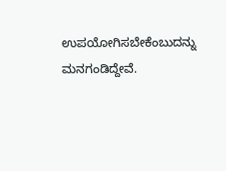ಉಪಯೋಗಿಸಬೇಕೆಂಬುದನ್ನು ಮನಗಂಡಿದ್ದೇವೆ.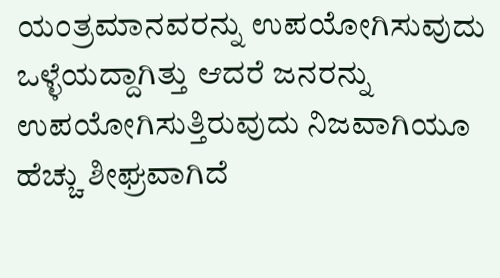ಯಂತ್ರಮಾನವರನ್ನು ಉಪಯೋಗಿಸುವುದು ಒಳ್ಳೆಯದ್ದಾಗಿತ್ತು ಆದರೆ ಜನರನ್ನು ಉಪಯೋಗಿಸುತ್ತಿರುವುದು ನಿಜವಾಗಿಯೂ ಹೆಚ್ಚು ಶೀಘ್ರವಾಗಿದೆ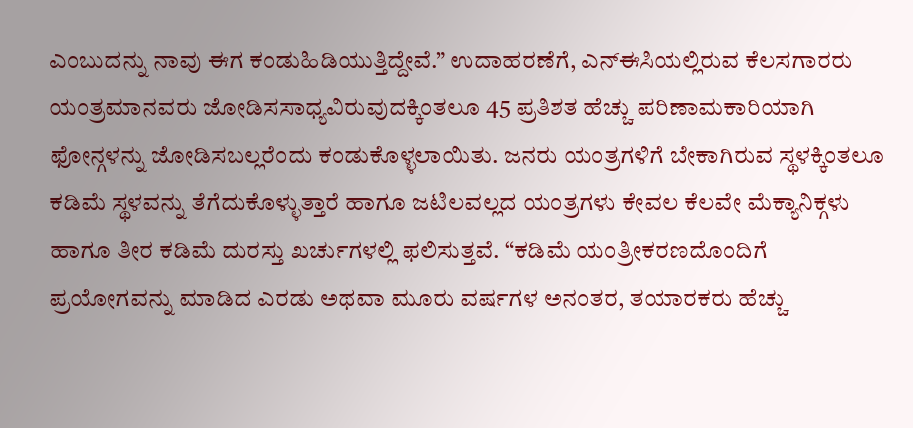ಎಂಬುದನ್ನು ನಾವು ಈಗ ಕಂಡುಹಿಡಿಯುತ್ತಿದ್ದೇವೆ.” ಉದಾಹರಣೆಗೆ, ಎನ್ಈಸಿಯಲ್ಲಿರುವ ಕೆಲಸಗಾರರು ಯಂತ್ರಮಾನವರು ಜೋಡಿಸಸಾಧ್ಯವಿರುವುದಕ್ಕಿಂತಲೂ 45 ಪ್ರತಿಶತ ಹೆಚ್ಚು ಪರಿಣಾಮಕಾರಿಯಾಗಿ ಫೋನ್ಗಳನ್ನು ಜೋಡಿಸಬಲ್ಲರೆಂದು ಕಂಡುಕೊಳ್ಳಲಾಯಿತು. ಜನರು ಯಂತ್ರಗಳಿಗೆ ಬೇಕಾಗಿರುವ ಸ್ಥಳಕ್ಕಿಂತಲೂ ಕಡಿಮೆ ಸ್ಥಳವನ್ನು ತೆಗೆದುಕೊಳ್ಳುತ್ತಾರೆ ಹಾಗೂ ಜಟಿಲವಲ್ಲದ ಯಂತ್ರಗಳು ಕೇವಲ ಕೆಲವೇ ಮೆಕ್ಯಾನಿಕ್ಗಳು ಹಾಗೂ ತೀರ ಕಡಿಮೆ ದುರಸ್ತು ಖರ್ಚುಗಳಲ್ಲಿ ಫಲಿಸುತ್ತವೆ. “ಕಡಿಮೆ ಯಂತ್ರೀಕರಣದೊಂದಿಗೆ ಪ್ರಯೋಗವನ್ನು ಮಾಡಿದ ಎರಡು ಅಥವಾ ಮೂರು ವರ್ಷಗಳ ಅನಂತರ, ತಯಾರಕರು ಹೆಚ್ಚು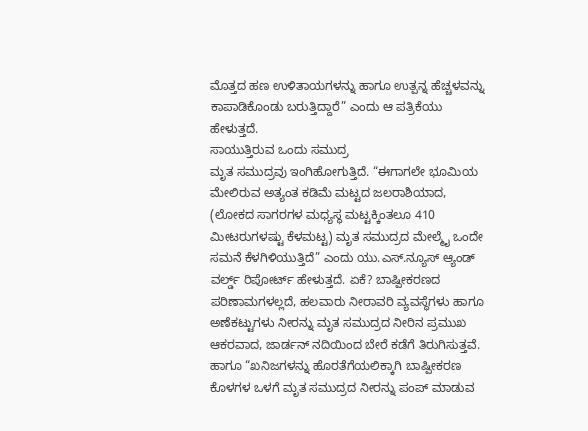ಮೊತ್ತದ ಹಣ ಉಳಿತಾಯಗಳನ್ನು ಹಾಗೂ ಉತ್ಪನ್ನ ಹೆಚ್ಚಳವನ್ನು ಕಾಪಾಡಿಕೊಂಡು ಬರುತ್ತಿದ್ದಾರೆ” ಎಂದು ಆ ಪತ್ರಿಕೆಯು ಹೇಳುತ್ತದೆ.
ಸಾಯುತ್ತಿರುವ ಒಂದು ಸಮುದ್ರ
ಮೃತ ಸಮುದ್ರವು ಇಂಗಿಹೋಗುತ್ತಿದೆ. “ಈಗಾಗಲೇ ಭೂಮಿಯ ಮೇಲಿರುವ ಅತ್ಯಂತ ಕಡಿಮೆ ಮಟ್ಟದ ಜಲರಾಶಿಯಾದ, (ಲೋಕದ ಸಾಗರಗಳ ಮಧ್ಯಸ್ಥ ಮಟ್ಟಕ್ಕಿಂತಲೂ 410 ಮೀಟರುಗಳಷ್ಟು ಕೆಳಮಟ್ಟ) ಮೃತ ಸಮುದ್ರದ ಮೇಲ್ಮೈ ಒಂದೇ ಸಮನೆ ಕೆಳಗಿಳಿಯುತ್ತಿದೆ” ಎಂದು ಯು.ಎಸ್.ನ್ಯೂಸ್ ಆ್ಯಂಡ್ ವರ್ಲ್ಡ್ ರಿಪೋರ್ಟ್ ಹೇಳುತ್ತದೆ. ಏಕೆ? ಬಾಷ್ಪೀಕರಣದ ಪರಿಣಾಮಗಳಲ್ಲದೆ, ಹಲವಾರು ನೀರಾವರಿ ವ್ಯವಸ್ಥೆಗಳು ಹಾಗೂ ಅಣೆಕಟ್ಟುಗಳು ನೀರನ್ನು ಮೃತ ಸಮುದ್ರದ ನೀರಿನ ಪ್ರಮುಖ ಆಕರವಾದ, ಜಾರ್ಡನ್ ನದಿಯಿಂದ ಬೇರೆ ಕಡೆಗೆ ತಿರುಗಿಸುತ್ತವೆ. ಹಾಗೂ “ಖನಿಜಗಳನ್ನು ಹೊರತೆಗೆಯಲಿಕ್ಕಾಗಿ ಬಾಷ್ಪೀಕರಣ ಕೊಳಗಳ ಒಳಗೆ ಮೃತ ಸಮುದ್ರದ ನೀರನ್ನು ಪಂಪ್ ಮಾಡುವ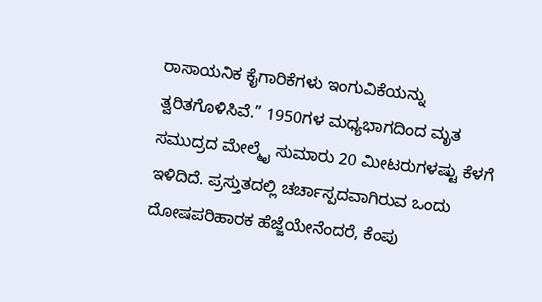ರಾಸಾಯನಿಕ ಕೈಗಾರಿಕೆಗಳು ಇಂಗುವಿಕೆಯನ್ನು ತ್ವರಿತಗೊಳಿಸಿವೆ.” 1950ಗಳ ಮಧ್ಯಭಾಗದಿಂದ ಮೃತ ಸಮುದ್ರದ ಮೇಲ್ಮೈ ಸುಮಾರು 20 ಮೀಟರುಗಳಷ್ಟು ಕೆಳಗೆ ಇಳಿದಿದೆ. ಪ್ರಸ್ತುತದಲ್ಲಿ ಚರ್ಚಾಸ್ಪದವಾಗಿರುವ ಒಂದು ದೋಷಪರಿಹಾರಕ ಹೆಜ್ಜೆಯೇನೆಂದರೆ, ಕೆಂಪು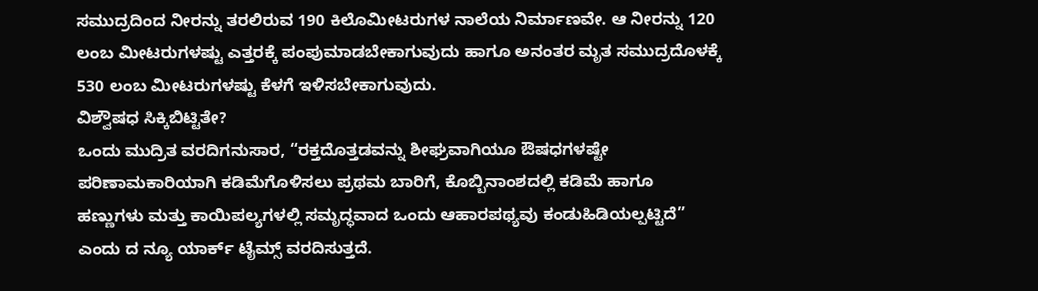ಸಮುದ್ರದಿಂದ ನೀರನ್ನು ತರಲಿರುವ 190 ಕಿಲೊಮೀಟರುಗಳ ನಾಲೆಯ ನಿರ್ಮಾಣವೇ. ಆ ನೀರನ್ನು 120 ಲಂಬ ಮೀಟರುಗಳಷ್ಟು ಎತ್ತರಕ್ಕೆ ಪಂಪುಮಾಡಬೇಕಾಗುವುದು ಹಾಗೂ ಅನಂತರ ಮೃತ ಸಮುದ್ರದೊಳಕ್ಕೆ 530 ಲಂಬ ಮೀಟರುಗಳಷ್ಟು ಕೆಳಗೆ ಇಳಿಸಬೇಕಾಗುವುದು.
ವಿಶ್ವೌಷಧ ಸಿಕ್ಕಿಬಿಟ್ಟಿತೇ?
ಒಂದು ಮುದ್ರಿತ ವರದಿಗನುಸಾರ, “ರಕ್ತದೊತ್ತಡವನ್ನು ಶೀಘ್ರವಾಗಿಯೂ ಔಷಧಗಳಷ್ಟೇ ಪರಿಣಾಮಕಾರಿಯಾಗಿ ಕಡಿಮೆಗೊಳಿಸಲು ಪ್ರಥಮ ಬಾರಿಗೆ, ಕೊಬ್ಬಿನಾಂಶದಲ್ಲಿ ಕಡಿಮೆ ಹಾಗೂ ಹಣ್ಣುಗಳು ಮತ್ತು ಕಾಯಿಪಲ್ಯಗಳಲ್ಲಿ ಸಮೃದ್ಧವಾದ ಒಂದು ಆಹಾರಪಥ್ಯವು ಕಂಡುಹಿಡಿಯಲ್ಪಟ್ಟಿದೆ” ಎಂದು ದ ನ್ಯೂ ಯಾರ್ಕ್ ಟೈಮ್ಸ್ ವರದಿಸುತ್ತದೆ.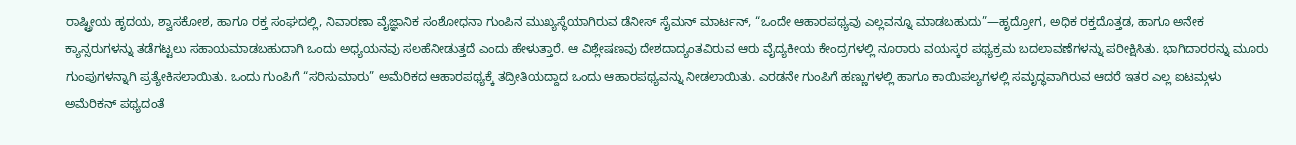ರಾಷ್ಟ್ರೀಯ ಹೃದಯ, ಶ್ವಾಸಕೋಶ, ಹಾಗೂ ರಕ್ತ ಸಂಘದಲ್ಲಿ, ನಿವಾರಣಾ ವೈಜ್ಞಾನಿಕ ಸಂಶೋಧನಾ ಗುಂಪಿನ ಮುಖ್ಯಸ್ಥೆಯಾಗಿರುವ ಡೆನೀಸ್ ಸೈಮನ್ ಮಾರ್ಟನ್, “ಒಂದೇ ಆಹಾರಪಥ್ಯವು ಎಲ್ಲವನ್ನೂ ಮಾಡಬಹುದು”—ಹೃದ್ರೋಗ, ಅಧಿಕ ರಕ್ತದೊತ್ತಡ, ಹಾಗೂ ಅನೇಕ ಕ್ಯಾನ್ಸರುಗಳನ್ನು ತಡೆಗಟ್ಟಲು ಸಹಾಯಮಾಡಬಹುದಾಗಿ ಒಂದು ಅಧ್ಯಯನವು ಸಲಹೆನೀಡುತ್ತದೆ ಎಂದು ಹೇಳುತ್ತಾರೆ. ಆ ವಿಶ್ಲೇಷಣವು ದೇಶದಾದ್ಯಂತವಿರುವ ಆರು ವೈದ್ಯಕೀಯ ಕೇಂದ್ರಗಳಲ್ಲಿ ನೂರಾರು ವಯಸ್ಕರ ಪಥ್ಯಕ್ರಮ ಬದಲಾವಣೆಗಳನ್ನು ಪರೀಕ್ಷಿಸಿತು. ಭಾಗಿದಾರರನ್ನು ಮೂರು ಗುಂಪುಗಳನ್ನಾಗಿ ಪ್ರತ್ಯೇಕಿಸಲಾಯಿತು. ಒಂದು ಗುಂಪಿಗೆ “ಸರಿಸುಮಾರು” ಅಮೆರಿಕದ ಆಹಾರಪಥ್ಯಕ್ಕೆ ತದ್ರೀತಿಯದ್ದಾದ ಒಂದು ಆಹಾರಪಥ್ಯವನ್ನು ನೀಡಲಾಯಿತು. ಎರಡನೇ ಗುಂಪಿಗೆ ಹಣ್ಣುಗಳಲ್ಲಿ ಹಾಗೂ ಕಾಯಿಪಲ್ಯಗಳಲ್ಲಿ ಸಮೃದ್ಧವಾಗಿರುವ ಆದರೆ ಇತರ ಎಲ್ಲ ಐಟಮ್ಗಳು ಅಮೆರಿಕನ್ ಪಥ್ಯದಂತೆ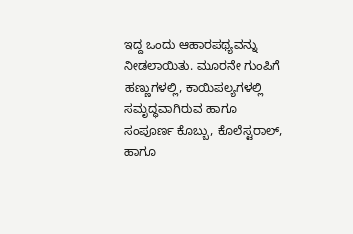ಇದ್ದ ಒಂದು ಆಹಾರಪಥ್ಯವನ್ನು ನೀಡಲಾಯಿತು. ಮೂರನೇ ಗುಂಪಿಗೆ ಹಣ್ಣುಗಳಲ್ಲಿ, ಕಾಯಿಪಲ್ಯಗಳಲ್ಲಿ ಸಮೃದ್ಧವಾಗಿರುವ ಹಾಗೂ ಸಂಪೂರ್ಣ ಕೊಬ್ಬು, ಕೊಲೆಸ್ಟರಾಲ್, ಹಾಗೂ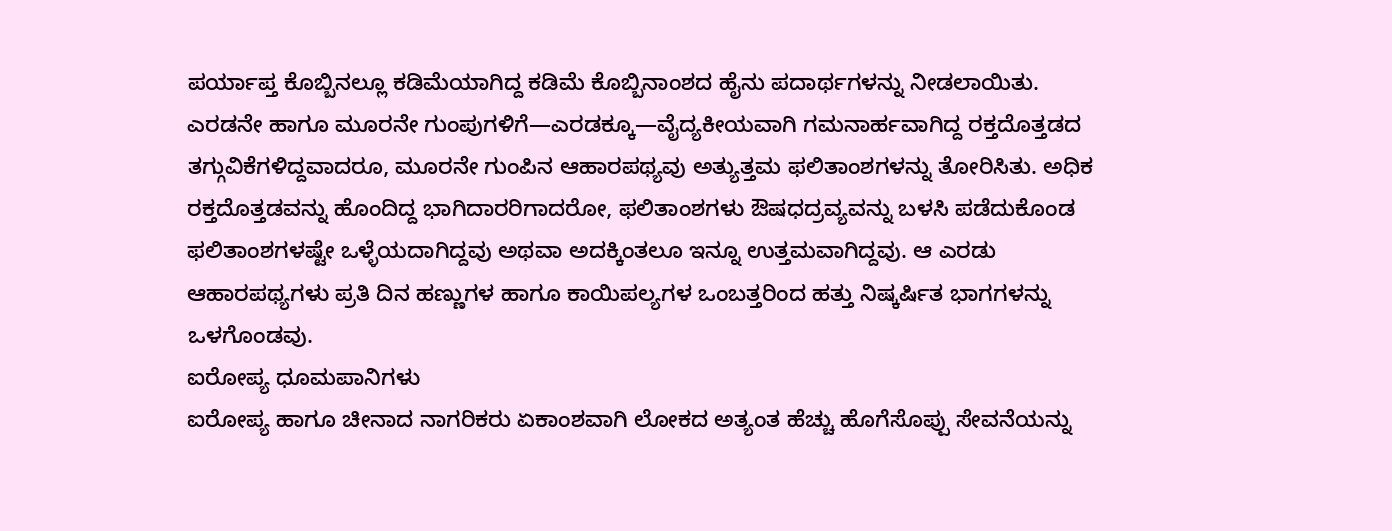ಪರ್ಯಾಪ್ತ ಕೊಬ್ಬಿನಲ್ಲೂ ಕಡಿಮೆಯಾಗಿದ್ದ ಕಡಿಮೆ ಕೊಬ್ಬಿನಾಂಶದ ಹೈನು ಪದಾರ್ಥಗಳನ್ನು ನೀಡಲಾಯಿತು. ಎರಡನೇ ಹಾಗೂ ಮೂರನೇ ಗುಂಪುಗಳಿಗೆ—ಎರಡಕ್ಕೂ—ವೈದ್ಯಕೀಯವಾಗಿ ಗಮನಾರ್ಹವಾಗಿದ್ದ ರಕ್ತದೊತ್ತಡದ ತಗ್ಗುವಿಕೆಗಳಿದ್ದವಾದರೂ, ಮೂರನೇ ಗುಂಪಿನ ಆಹಾರಪಥ್ಯವು ಅತ್ಯುತ್ತಮ ಫಲಿತಾಂಶಗಳನ್ನು ತೋರಿಸಿತು. ಅಧಿಕ ರಕ್ತದೊತ್ತಡವನ್ನು ಹೊಂದಿದ್ದ ಭಾಗಿದಾರರಿಗಾದರೋ, ಫಲಿತಾಂಶಗಳು ಔಷಧದ್ರವ್ಯವನ್ನು ಬಳಸಿ ಪಡೆದುಕೊಂಡ ಫಲಿತಾಂಶಗಳಷ್ಟೇ ಒಳ್ಳೆಯದಾಗಿದ್ದವು ಅಥವಾ ಅದಕ್ಕಿಂತಲೂ ಇನ್ನೂ ಉತ್ತಮವಾಗಿದ್ದವು. ಆ ಎರಡು ಆಹಾರಪಥ್ಯಗಳು ಪ್ರತಿ ದಿನ ಹಣ್ಣುಗಳ ಹಾಗೂ ಕಾಯಿಪಲ್ಯಗಳ ಒಂಬತ್ತರಿಂದ ಹತ್ತು ನಿಷ್ಕರ್ಷಿತ ಭಾಗಗಳನ್ನು ಒಳಗೊಂಡವು.
ಐರೋಪ್ಯ ಧೂಮಪಾನಿಗಳು
ಐರೋಪ್ಯ ಹಾಗೂ ಚೀನಾದ ನಾಗರಿಕರು ಏಕಾಂಶವಾಗಿ ಲೋಕದ ಅತ್ಯಂತ ಹೆಚ್ಚು ಹೊಗೆಸೊಪ್ಪು ಸೇವನೆಯನ್ನು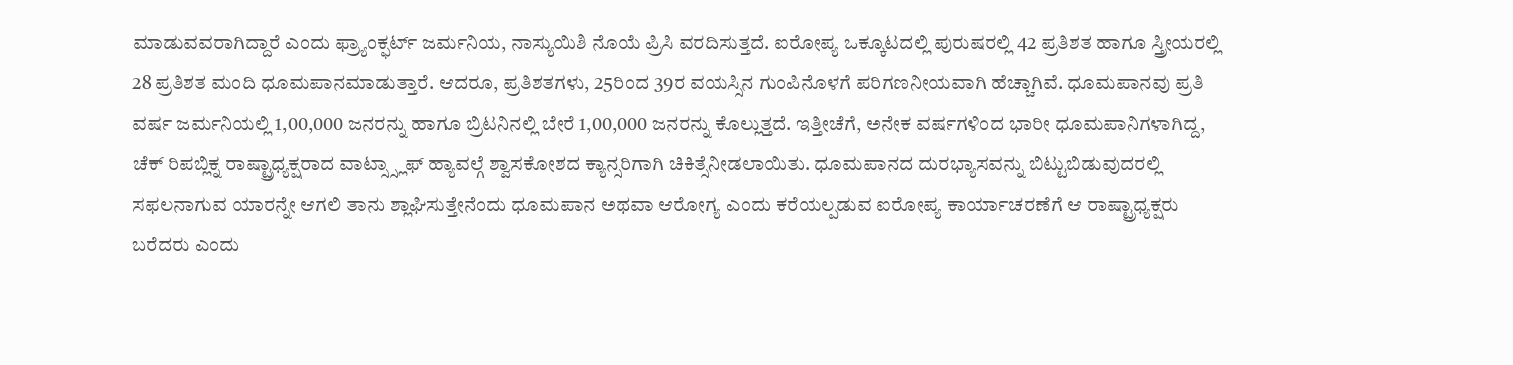ಮಾಡುವವರಾಗಿದ್ದಾರೆ ಎಂದು ಫ್ರ್ಯಾಂಕ್ಫರ್ಟ್ ಜರ್ಮನಿಯ, ನಾಸ್ಯುಯಿಶಿ ನೊಯೆ ಪ್ರಿಸಿ ವರದಿಸುತ್ತದೆ. ಐರೋಪ್ಯ ಒಕ್ಕೂಟದಲ್ಲಿ ಪುರುಷರಲ್ಲಿ 42 ಪ್ರತಿಶತ ಹಾಗೂ ಸ್ತ್ರೀಯರಲ್ಲಿ 28 ಪ್ರತಿಶತ ಮಂದಿ ಧೂಮಪಾನಮಾಡುತ್ತಾರೆ. ಆದರೂ, ಪ್ರತಿಶತಗಳು, 25ರಿಂದ 39ರ ವಯಸ್ಸಿನ ಗುಂಪಿನೊಳಗೆ ಪರಿಗಣನೀಯವಾಗಿ ಹೆಚ್ಚಾಗಿವೆ. ಧೂಮಪಾನವು ಪ್ರತಿ ವರ್ಷ ಜರ್ಮನಿಯಲ್ಲಿ 1,00,000 ಜನರನ್ನು ಹಾಗೂ ಬ್ರಿಟನಿನಲ್ಲಿ ಬೇರೆ 1,00,000 ಜನರನ್ನು ಕೊಲ್ಲುತ್ತದೆ. ಇತ್ತೀಚೆಗೆ, ಅನೇಕ ವರ್ಷಗಳಿಂದ ಭಾರೀ ಧೂಮಪಾನಿಗಳಾಗಿದ್ದ, ಚೆಕ್ ರಿಪಬ್ಲಿಕ್ನ ರಾಷ್ಟ್ರಾಧ್ಯಕ್ಷರಾದ ವಾಟ್ಸ್ಸ್ಲಾಫ್ ಹ್ಯಾವಲ್ಗೆ ಶ್ವಾಸಕೋಶದ ಕ್ಯಾನ್ಸರಿಗಾಗಿ ಚಿಕಿತ್ಸೆನೀಡಲಾಯಿತು. ಧೂಮಪಾನದ ದುರಭ್ಯಾಸವನ್ನು ಬಿಟ್ಟುಬಿಡುವುದರಲ್ಲಿ ಸಫಲನಾಗುವ ಯಾರನ್ನೇ ಆಗಲಿ ತಾನು ಶ್ಲಾಘಿಸುತ್ತೇನೆಂದು ಧೂಮಪಾನ ಅಥವಾ ಆರೋಗ್ಯ ಎಂದು ಕರೆಯಲ್ಪಡುವ ಐರೋಪ್ಯ ಕಾರ್ಯಾಚರಣೆಗೆ ಆ ರಾಷ್ಟ್ರಾಧ್ಯಕ್ಷರು ಬರೆದರು ಎಂದು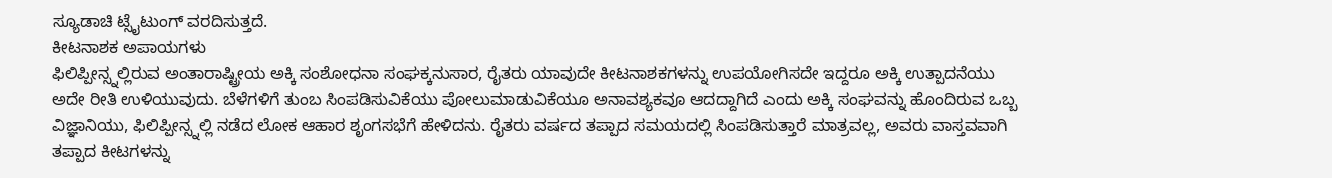ಸ್ಯೂಡಾಚಿ ಟ್ಸೈಟುಂಗ್ ವರದಿಸುತ್ತದೆ.
ಕೀಟನಾಶಕ ಅಪಾಯಗಳು
ಫಿಲಿಪ್ಪೀನ್ಸ್ನಲ್ಲಿರುವ ಅಂತಾರಾಷ್ಟ್ರೀಯ ಅಕ್ಕಿ ಸಂಶೋಧನಾ ಸಂಘಕ್ಕನುಸಾರ, ರೈತರು ಯಾವುದೇ ಕೀಟನಾಶಕಗಳನ್ನು ಉಪಯೋಗಿಸದೇ ಇದ್ದರೂ ಅಕ್ಕಿ ಉತ್ಪಾದನೆಯು ಅದೇ ರೀತಿ ಉಳಿಯುವುದು. ಬೆಳೆಗಳಿಗೆ ತುಂಬ ಸಿಂಪಡಿಸುವಿಕೆಯು ಪೋಲುಮಾಡುವಿಕೆಯೂ ಅನಾವಶ್ಯಕವೂ ಆದದ್ದಾಗಿದೆ ಎಂದು ಅಕ್ಕಿ ಸಂಘವನ್ನು ಹೊಂದಿರುವ ಒಬ್ಬ ವಿಜ್ಞಾನಿಯು, ಫಿಲಿಪ್ಪೀನ್ಸ್ನಲ್ಲಿ ನಡೆದ ಲೋಕ ಆಹಾರ ಶೃಂಗಸಭೆಗೆ ಹೇಳಿದನು. ರೈತರು ವರ್ಷದ ತಪ್ಪಾದ ಸಮಯದಲ್ಲಿ ಸಿಂಪಡಿಸುತ್ತಾರೆ ಮಾತ್ರವಲ್ಲ, ಅವರು ವಾಸ್ತವವಾಗಿ ತಪ್ಪಾದ ಕೀಟಗಳನ್ನು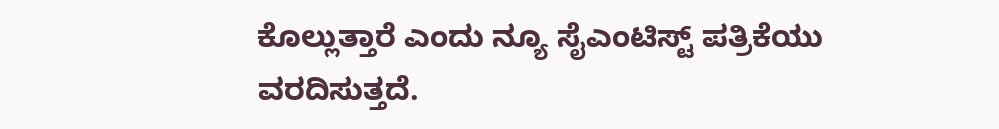ಕೊಲ್ಲುತ್ತಾರೆ ಎಂದು ನ್ಯೂ ಸೈಎಂಟಿಸ್ಟ್ ಪತ್ರಿಕೆಯು ವರದಿಸುತ್ತದೆ.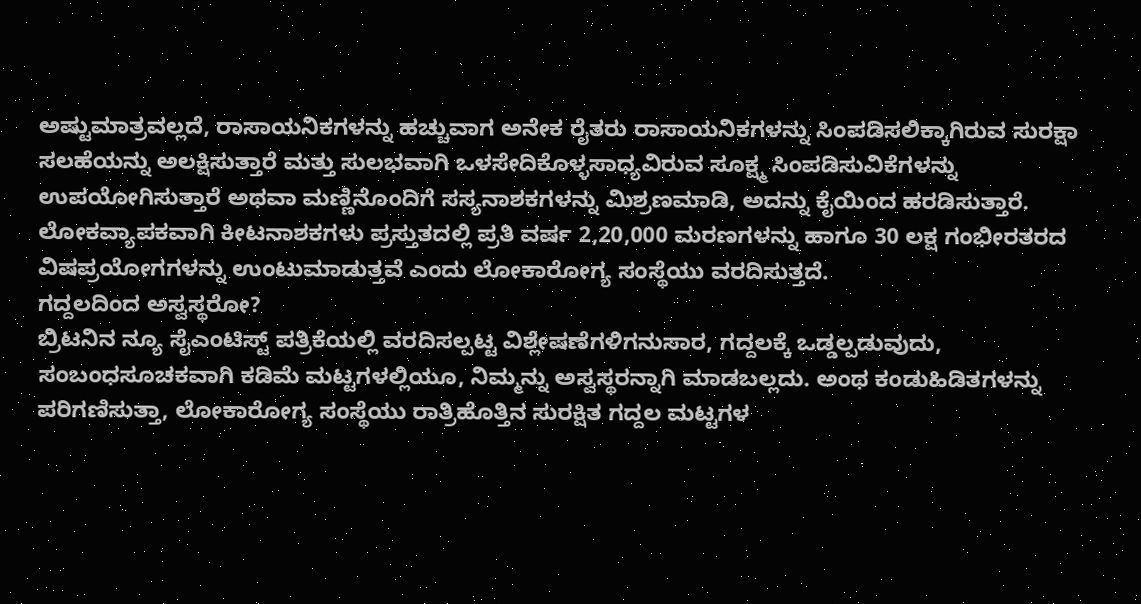ಅಷ್ಟುಮಾತ್ರವಲ್ಲದೆ, ರಾಸಾಯನಿಕಗಳನ್ನು ಹಚ್ಚುವಾಗ ಅನೇಕ ರೈತರು ರಾಸಾಯನಿಕಗಳನ್ನು ಸಿಂಪಡಿಸಲಿಕ್ಕಾಗಿರುವ ಸುರಕ್ಷಾ ಸಲಹೆಯನ್ನು ಅಲಕ್ಷಿಸುತ್ತಾರೆ ಮತ್ತು ಸುಲಭವಾಗಿ ಒಳಸೇದಿಕೊಳ್ಳಸಾಧ್ಯವಿರುವ ಸೂಕ್ಷ್ಮ ಸಿಂಪಡಿಸುವಿಕೆಗಳನ್ನು ಉಪಯೋಗಿಸುತ್ತಾರೆ ಅಥವಾ ಮಣ್ಣಿನೊಂದಿಗೆ ಸಸ್ಯನಾಶಕಗಳನ್ನು ಮಿಶ್ರಣಮಾಡಿ, ಅದನ್ನು ಕೈಯಿಂದ ಹರಡಿಸುತ್ತಾರೆ. ಲೋಕವ್ಯಾಪಕವಾಗಿ ಕೀಟನಾಶಕಗಳು ಪ್ರಸ್ತುತದಲ್ಲಿ ಪ್ರತಿ ವರ್ಷ 2,20,000 ಮರಣಗಳನ್ನು ಹಾಗೂ 30 ಲಕ್ಷ ಗಂಭೀರತರದ ವಿಷಪ್ರಯೋಗಗಳನ್ನು ಉಂಟುಮಾಡುತ್ತವೆ ಎಂದು ಲೋಕಾರೋಗ್ಯ ಸಂಸ್ಥೆಯು ವರದಿಸುತ್ತದೆ.
ಗದ್ದಲದಿಂದ ಅಸ್ವಸ್ಥರೋ?
ಬ್ರಿಟನಿನ ನ್ಯೂ ಸೈಎಂಟಿಸ್ಟ್ ಪತ್ರಿಕೆಯಲ್ಲಿ ವರದಿಸಲ್ಪಟ್ಟ ವಿಶ್ಲೇಷಣೆಗಳಿಗನುಸಾರ, ಗದ್ದಲಕ್ಕೆ ಒಡ್ಡಲ್ಪಡುವುದು, ಸಂಬಂಧಸೂಚಕವಾಗಿ ಕಡಿಮೆ ಮಟ್ಟಗಳಲ್ಲಿಯೂ, ನಿಮ್ಮನ್ನು ಅಸ್ವಸ್ಥರನ್ನಾಗಿ ಮಾಡಬಲ್ಲದು. ಅಂಥ ಕಂಡುಹಿಡಿತಗಳನ್ನು ಪರಿಗಣಿಸುತ್ತಾ, ಲೋಕಾರೋಗ್ಯ ಸಂಸ್ಥೆಯು ರಾತ್ರಿಹೊತ್ತಿನ ಸುರಕ್ಷಿತ ಗದ್ದಲ ಮಟ್ಟಗಳ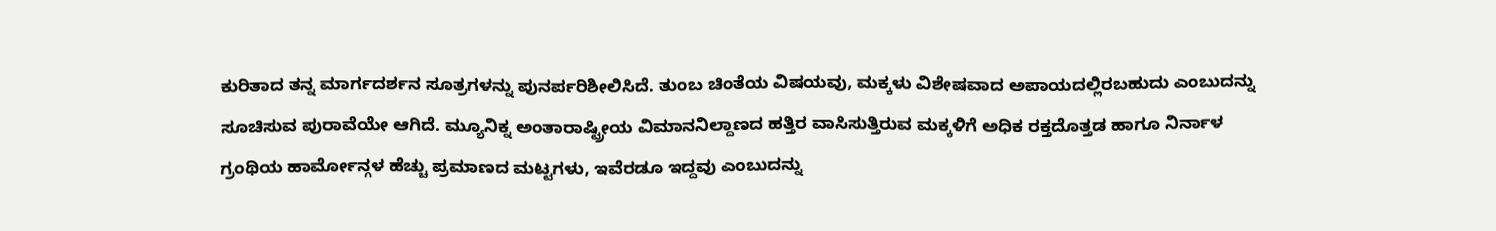ಕುರಿತಾದ ತನ್ನ ಮಾರ್ಗದರ್ಶನ ಸೂತ್ರಗಳನ್ನು ಪುನರ್ಪರಿಶೀಲಿಸಿದೆ. ತುಂಬ ಚಿಂತೆಯ ವಿಷಯವು, ಮಕ್ಕಳು ವಿಶೇಷವಾದ ಅಪಾಯದಲ್ಲಿರಬಹುದು ಎಂಬುದನ್ನು ಸೂಚಿಸುವ ಪುರಾವೆಯೇ ಆಗಿದೆ. ಮ್ಯೂನಿಕ್ನ ಅಂತಾರಾಷ್ಟ್ರೀಯ ವಿಮಾನನಿಲ್ದಾಣದ ಹತ್ತಿರ ವಾಸಿಸುತ್ತಿರುವ ಮಕ್ಕಳಿಗೆ ಅಧಿಕ ರಕ್ತದೊತ್ತಡ ಹಾಗೂ ನಿರ್ನಾಳ ಗ್ರಂಥಿಯ ಹಾರ್ಮೋನ್ಗಳ ಹೆಚ್ಚು ಪ್ರಮಾಣದ ಮಟ್ಟಗಳು, ಇವೆರಡೂ ಇದ್ದವು ಎಂಬುದನ್ನು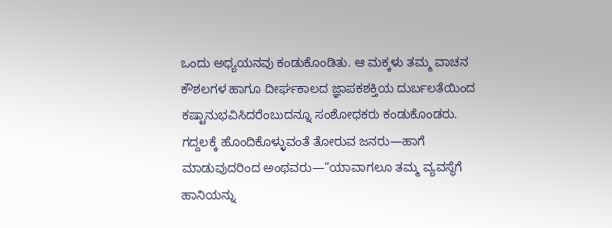ಒಂದು ಅಧ್ಯಯನವು ಕಂಡುಕೊಂಡಿತು. ಆ ಮಕ್ಕಳು ತಮ್ಮ ವಾಚನ ಕೌಶಲಗಳ ಹಾಗೂ ದೀರ್ಘಕಾಲದ ಜ್ಞಾಪಕಶಕ್ತಿಯ ದುರ್ಬಲತೆಯಿಂದ ಕಷ್ಟಾನುಭವಿಸಿದರೆಂಬುದನ್ನೂ ಸಂಶೋಧಕರು ಕಂಡುಕೊಂಡರು. ಗದ್ದಲಕ್ಕೆ ಹೊಂದಿಕೊಳ್ಳುವಂತೆ ತೋರುವ ಜನರು—ಹಾಗೆ ಮಾಡುವುದರಿಂದ ಅಂಥವರು—“ಯಾವಾಗಲೂ ತಮ್ಮ ವ್ಯವಸ್ಥೆಗೆ ಹಾನಿಯನ್ನು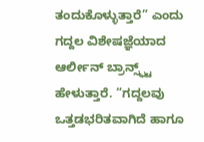ತಂದುಕೊಳ್ಳುತ್ತಾರೆ” ಎಂದು ಗದ್ದಲ ವಿಶೇಷಜ್ಞೆಯಾದ ಆರ್ಲೀನ್ ಬ್ರಾನ್ಸ್ಫ್ಟ್ ಹೇಳುತ್ತಾರೆ. “ಗದ್ದಲವು ಒತ್ತಡಭರಿತವಾಗಿದೆ ಹಾಗೂ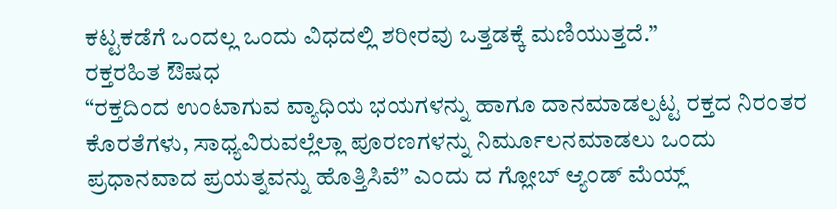ಕಟ್ಟಕಡೆಗೆ ಒಂದಲ್ಲ ಒಂದು ವಿಧದಲ್ಲಿ ಶರೀರವು ಒತ್ತಡಕ್ಕೆ ಮಣಿಯುತ್ತದೆ.”
ರಕ್ತರಹಿತ ಔಷಧ
“ರಕ್ತದಿಂದ ಉಂಟಾಗುವ ವ್ಯಾಧಿಯ ಭಯಗಳನ್ನು ಹಾಗೂ ದಾನಮಾಡಲ್ಪಟ್ಟ ರಕ್ತದ ನಿರಂತರ ಕೊರತೆಗಳು, ಸಾಧ್ಯವಿರುವಲ್ಲೆಲ್ಲಾ ಪೂರಣಗಳನ್ನು ನಿರ್ಮೂಲನಮಾಡಲು ಒಂದು ಪ್ರಧಾನವಾದ ಪ್ರಯತ್ನವನ್ನು ಹೊತ್ತಿಸಿವೆ” ಎಂದು ದ ಗ್ಲೋಬ್ ಆ್ಯಂಡ್ ಮೆಯ್ಲ್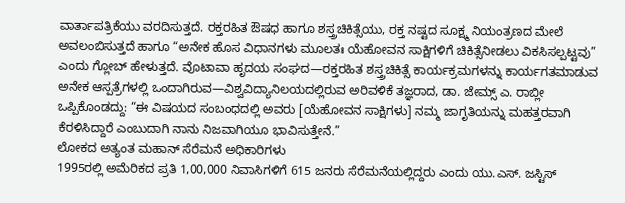ವಾರ್ತಾಪತ್ರಿಕೆಯು ವರದಿಸುತ್ತದೆ. ರಕ್ತರಹಿತ ಔಷಧ ಹಾಗೂ ಶಸ್ತ್ರಚಿಕಿತ್ಸೆಯು, ರಕ್ತ ನಷ್ಟದ ಸೂಕ್ಷ್ಮ ನಿಯಂತ್ರಣದ ಮೇಲೆ ಅವಲಂಬಿಸುತ್ತದೆ ಹಾಗೂ “ಅನೇಕ ಹೊಸ ವಿಧಾನಗಳು ಮೂಲತಃ ಯೆಹೋವನ ಸಾಕ್ಷಿಗಳಿಗೆ ಚಿಕಿತ್ಸೆನೀಡಲು ವಿಕಸಿಸಲ್ಪಟ್ಟವು” ಎಂದು ಗ್ಲೋಬ್ ಹೇಳುತ್ತದೆ. ವೊಟಾವಾ ಹೃದಯ ಸಂಘದ—ರಕ್ತರಹಿತ ಶಸ್ತ್ರಚಿಕಿತ್ಸೆ ಕಾರ್ಯಕ್ರಮಗಳನ್ನು ಕಾರ್ಯಗತಮಾಡುವ ಅನೇಕ ಆಸ್ಪತ್ರೆಗಳಲ್ಲಿ ಒಂದಾಗಿರುವ—ವಿಶ್ವವಿದ್ಯಾನಿಲಯದಲ್ಲಿರುವ ಅರಿವಳಿಕೆ ತಜ್ಞರಾದ, ಡಾ. ಜೇಮ್ಸ್ ಎ. ರಾಬ್ಲೀ ಒಪ್ಪಿಕೊಂಡದ್ದು: “ಈ ವಿಷಯದ ಸಂಬಂಧದಲ್ಲಿ ಅವರು [ಯೆಹೋವನ ಸಾಕ್ಷಿಗಳು] ನಮ್ಮ ಜಾಗೃತಿಯನ್ನು ಮಹತ್ತರವಾಗಿ ಕೆರಳಿಸಿದ್ದಾರೆ ಎಂಬುದಾಗಿ ನಾನು ನಿಜವಾಗಿಯೂ ಭಾವಿಸುತ್ತೇನೆ.”
ಲೋಕದ ಅತ್ಯಂತ ಮಹಾನ್ ಸೆರೆಮನೆ ಅಧಿಕಾರಿಗಳು
1995ರಲ್ಲಿ ಅಮೆರಿಕದ ಪ್ರತಿ 1,00,000 ನಿವಾಸಿಗಳಿಗೆ 615 ಜನರು ಸೆರೆಮನೆಯಲ್ಲಿದ್ದರು ಎಂದು ಯು.ಎಸ್. ಜಸ್ಟಿಸ್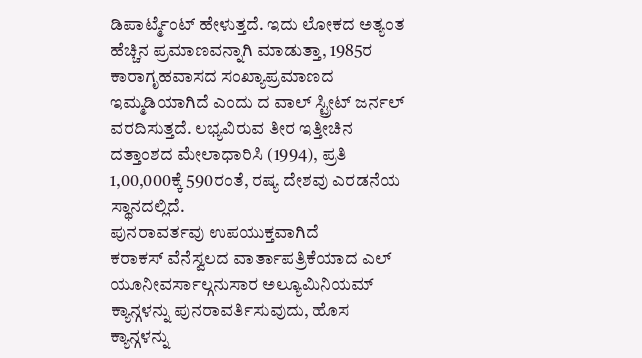ಡಿಪಾರ್ಟ್ಮೆಂಟ್ ಹೇಳುತ್ತದೆ. ಇದು ಲೋಕದ ಅತ್ಯಂತ ಹೆಚ್ಚಿನ ಪ್ರಮಾಣವನ್ನಾಗಿ ಮಾಡುತ್ತಾ, 1985ರ ಕಾರಾಗೃಹವಾಸದ ಸಂಖ್ಯಾಪ್ರಮಾಣದ ಇಮ್ಮಡಿಯಾಗಿದೆ ಎಂದು ದ ವಾಲ್ ಸ್ಟ್ರೀಟ್ ಜರ್ನಲ್ ವರದಿಸುತ್ತದೆ. ಲಭ್ಯವಿರುವ ತೀರ ಇತ್ತೀಚಿನ ದತ್ತಾಂಶದ ಮೇಲಾಧಾರಿಸಿ (1994), ಪ್ರತಿ 1,00,000ಕ್ಕೆ 590ರಂತೆ, ರಷ್ಯ ದೇಶವು ಎರಡನೆಯ ಸ್ಥಾನದಲ್ಲಿದೆ.
ಪುನರಾವರ್ತವು ಉಪಯುಕ್ತವಾಗಿದೆ
ಕರಾಕಸ್ ವೆನೆಸ್ವಲದ ವಾರ್ತಾಪತ್ರಿಕೆಯಾದ ಎಲ್ ಯೂನೀವರ್ಸಾಲ್ಗನುಸಾರ ಅಲ್ಯೂಮಿನಿಯಮ್ ಕ್ಯಾನ್ಗಳನ್ನು ಪುನರಾವರ್ತಿಸುವುದು, ಹೊಸ ಕ್ಯಾನ್ಗಳನ್ನು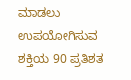ಮಾಡಲು ಉಪಯೋಗಿಸುವ ಶಕ್ತಿಯ 90 ಪ್ರತಿಶತ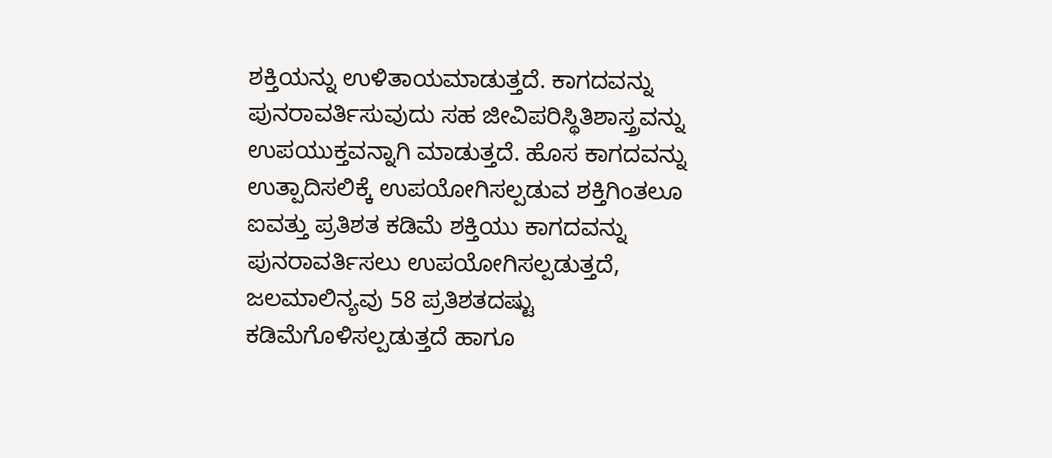ಶಕ್ತಿಯನ್ನು ಉಳಿತಾಯಮಾಡುತ್ತದೆ. ಕಾಗದವನ್ನು ಪುನರಾವರ್ತಿಸುವುದು ಸಹ ಜೀವಿಪರಿಸ್ಥಿತಿಶಾಸ್ತ್ರವನ್ನು ಉಪಯುಕ್ತವನ್ನಾಗಿ ಮಾಡುತ್ತದೆ. ಹೊಸ ಕಾಗದವನ್ನು ಉತ್ಪಾದಿಸಲಿಕ್ಕೆ ಉಪಯೋಗಿಸಲ್ಪಡುವ ಶಕ್ತಿಗಿಂತಲೂ ಐವತ್ತು ಪ್ರತಿಶತ ಕಡಿಮೆ ಶಕ್ತಿಯು ಕಾಗದವನ್ನು ಪುನರಾವರ್ತಿಸಲು ಉಪಯೋಗಿಸಲ್ಪಡುತ್ತದೆ, ಜಲಮಾಲಿನ್ಯವು 58 ಪ್ರತಿಶತದಷ್ಟು ಕಡಿಮೆಗೊಳಿಸಲ್ಪಡುತ್ತದೆ ಹಾಗೂ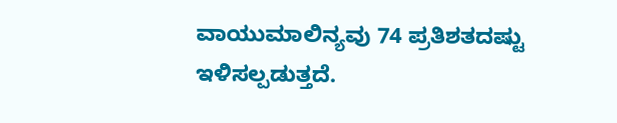ವಾಯುಮಾಲಿನ್ಯವು 74 ಪ್ರತಿಶತದಷ್ಟು ಇಳಿಸಲ್ಪಡುತ್ತದೆ.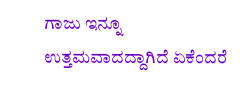ಗಾಜು ಇನ್ನೂ ಉತ್ತಮವಾದದ್ದಾಗಿದೆ ಏಕೆಂದರೆ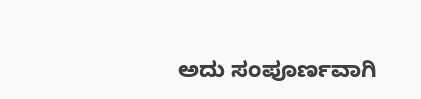ಅದು ಸಂಪೂರ್ಣವಾಗಿ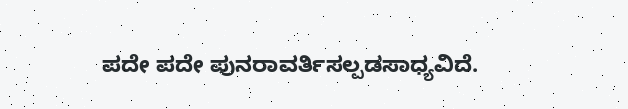ಪದೇ ಪದೇ ಪುನರಾವರ್ತಿಸಲ್ಪಡಸಾಧ್ಯವಿದೆ.